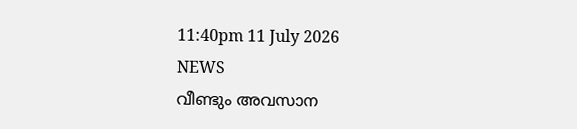11:40pm 11 July 2026
NEWS
വീണ്ടും അവസാന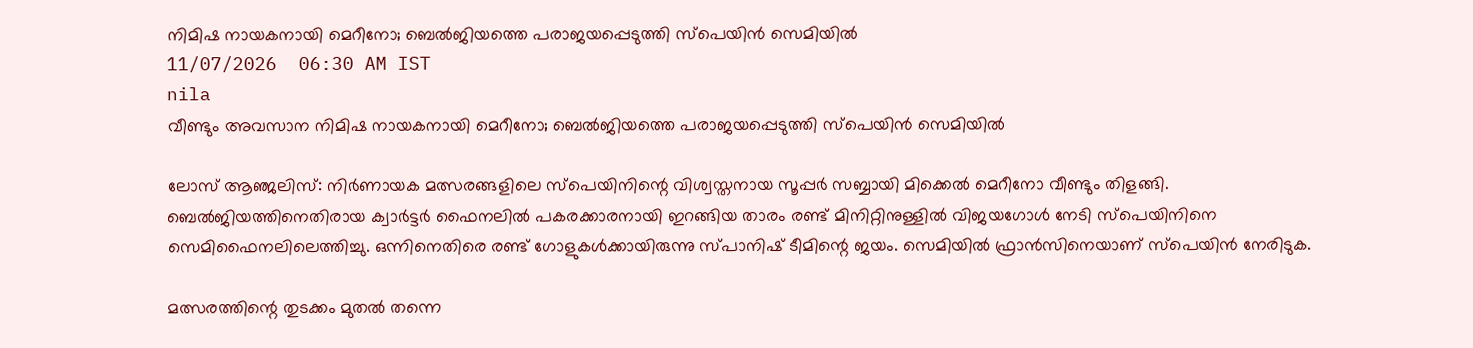നിമിഷ നായകനായി മെറീനോ; ബെൽജിയത്തെ പരാജയപ്പെടുത്തി സ്‌പെയിൻ സെമിയിൽ
11/07/2026  06:30 AM IST
nila
വീണ്ടും അവസാന നിമിഷ നായകനായി മെറീനോ; ബെൽജിയത്തെ പരാജയപ്പെടുത്തി സ്‌പെയിൻ സെമിയിൽ

ലോസ് ആഞ്ജലിസ്: നിർണായക മത്സരങ്ങളിലെ സ്‌പെയിനിന്റെ വിശ്വസ്തനായ സൂപ്പർ സബ്ബായി മിക്കെൽ മെറീനോ വീണ്ടും തിളങ്ങി. ബെൽജിയത്തിനെതിരായ ക്വാർട്ടർ ഫൈനലിൽ പകരക്കാരനായി ഇറങ്ങിയ താരം രണ്ട് മിനിറ്റിനുള്ളിൽ വിജയഗോൾ നേടി സ്‌പെയിനിനെ സെമിഫൈനലിലെത്തിച്ചു. ഒന്നിനെതിരെ രണ്ട് ഗോളുകൾക്കായിരുന്നു സ്പാനിഷ് ടീമിന്റെ ജയം. സെമിയിൽ ഫ്രാൻസിനെയാണ് സ്‌പെയിൻ നേരിടുക.

മത്സരത്തിന്റെ തുടക്കം മുതൽ തന്നെ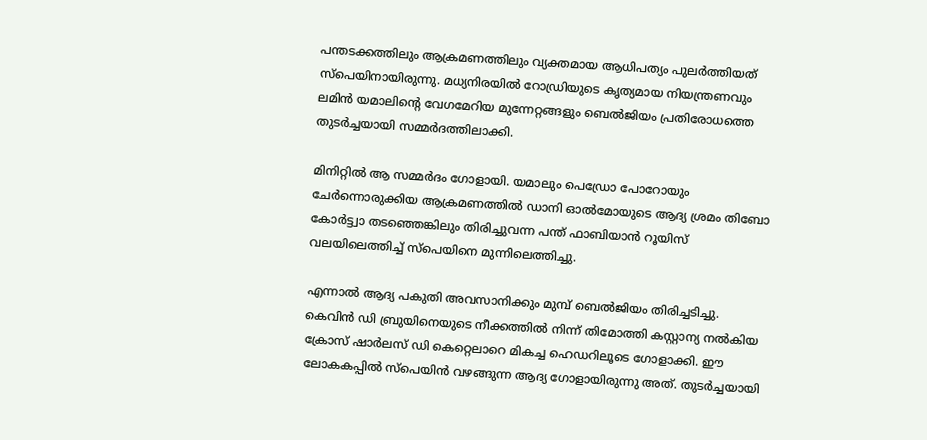പന്തടക്കത്തിലും ആക്രമണത്തിലും വ്യക്തമായ ആധിപത്യം പുലർത്തിയത് സ്‌പെയിനായിരുന്നു. മധ്യനിരയിൽ റോഡ്രിയുടെ കൃത്യമായ നിയന്ത്രണവും ലമിൻ യമാലിന്റെ വേഗമേറിയ മുന്നേറ്റങ്ങളും ബെൽജിയം പ്രതിരോധത്തെ തുടർച്ചയായി സമ്മർദത്തിലാക്കി.

മിനിറ്റിൽ ആ സമ്മർദം ഗോളായി. യമാലും പെഡ്രോ പോറോയും ചേർന്നൊരുക്കിയ ആക്രമണത്തിൽ ഡാനി ഓൽമോയുടെ ആദ്യ ശ്രമം തിബോ കോർട്ട്വാ തടഞ്ഞെങ്കിലും തിരിച്ചുവന്ന പന്ത് ഫാബിയാൻ റൂയിസ് വലയിലെത്തിച്ച് സ്‌പെയിനെ മുന്നിലെത്തിച്ചു.

എന്നാൽ ആദ്യ പകുതി അവസാനിക്കും മുമ്പ് ബെൽജിയം തിരിച്ചടിച്ചു. കെവിൻ ഡി ബ്രുയിനെയുടെ നീക്കത്തിൽ നിന്ന് തിമോത്തി കസ്റ്റാന്യ നൽകിയ ക്രോസ് ഷാർലസ് ഡി കെറ്റെലാറെ മികച്ച ഹെഡറിലൂടെ ഗോളാക്കി. ഈ ലോകകപ്പിൽ സ്‌പെയിൻ വഴങ്ങുന്ന ആദ്യ ഗോളായിരുന്നു അത്. തുടർച്ചയായി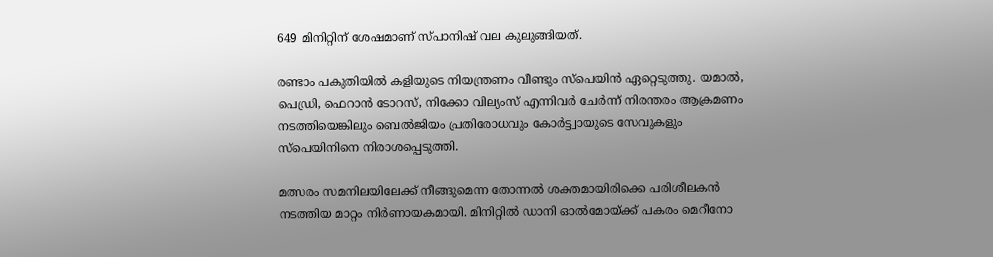649 മിനിറ്റിന് ശേഷമാണ് സ്പാനിഷ് വല കുലുങ്ങിയത്.

രണ്ടാം പകുതിയിൽ കളിയുടെ നിയന്ത്രണം വീണ്ടും സ്‌പെയിൻ ഏറ്റെടുത്തു. യമാൽ, പെഡ്രി, ഫെറാൻ ടോറസ്, നിക്കോ വില്യംസ് എന്നിവർ ചേർന്ന് നിരന്തരം ആക്രമണം നടത്തിയെങ്കിലും ബെൽജിയം പ്രതിരോധവും കോർട്ട്വായുടെ സേവുകളും സ്‌പെയിനിനെ നിരാശപ്പെടുത്തി.

മത്സരം സമനിലയിലേക്ക് നീങ്ങുമെന്ന തോന്നൽ ശക്തമായിരിക്കെ പരിശീലകൻ നടത്തിയ മാറ്റം നിർണായകമായി. മിനിറ്റിൽ ഡാനി ഓൽമോയ്ക്ക് പകരം മെറീനോ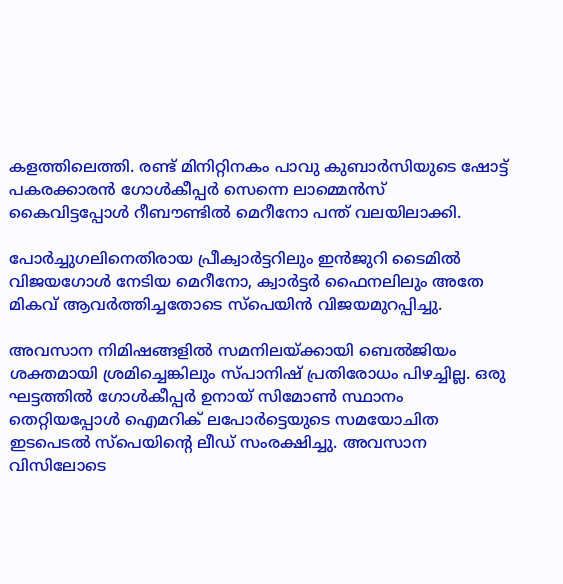കളത്തിലെത്തി. രണ്ട് മിനിറ്റിനകം പാവു കുബാർസിയുടെ ഷോട്ട് പകരക്കാരൻ ഗോൾകീപ്പർ സെന്നെ ലാമ്മെൻസ് കൈവിട്ടപ്പോൾ റീബൗണ്ടിൽ മെറീനോ പന്ത് വലയിലാക്കി.

പോർച്ചുഗലിനെതിരായ പ്രീക്വാർട്ടറിലും ഇൻജുറി ടൈമിൽ വിജയഗോൾ നേടിയ മെറീനോ, ക്വാർട്ടർ ഫൈനലിലും അതേ മികവ് ആവർത്തിച്ചതോടെ സ്‌പെയിൻ വിജയമുറപ്പിച്ചു.

അവസാന നിമിഷങ്ങളിൽ സമനിലയ്ക്കായി ബെൽജിയം ശക്തമായി ശ്രമിച്ചെങ്കിലും സ്പാനിഷ് പ്രതിരോധം പിഴച്ചില്ല. ഒരു ഘട്ടത്തിൽ ഗോൾകീപ്പർ ഉനായ് സിമോൺ സ്ഥാനം തെറ്റിയപ്പോൾ ഐമറിക് ലപോർട്ടെയുടെ സമയോചിത ഇടപെടൽ സ്‌പെയിന്റെ ലീഡ് സംരക്ഷിച്ചു. അവസാന വിസിലോടെ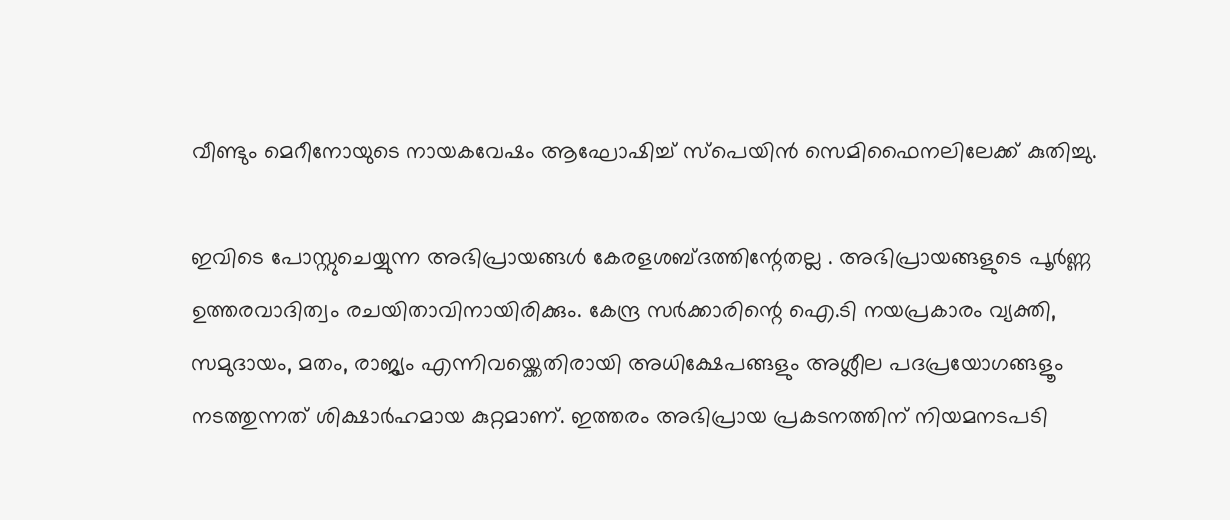വീണ്ടും മെറീനോയുടെ നായകവേഷം ആഘോഷിച്ച് സ്‌പെയിൻ സെമിഫൈനലിലേക്ക് കുതിച്ചു.

ഇവിടെ പോസ്റ്റുചെയ്യുന്ന അഭിപ്രായങ്ങള്‍ കേരളശബ്‌ദത്തിന്റേതല്ല . അഭിപ്രായങ്ങളുടെ പൂര്‍ണ്ണ ഉത്തരവാദിത്വം രചയിതാവിനായിരിക്കും. കേന്ദ്ര സർക്കാരിന്റെ ഐ.ടി നയപ്രകാരം വ്യക്തി, സമുദായം, മതം, രാജ്യം എന്നിവയ്ക്കെതിരായി അധിക്ഷേപങ്ങളും അശ്ലീല പദപ്രയോഗങ്ങളൂം നടത്തുന്നത് ശിക്ഷാര്‍ഹമായ കുറ്റമാണ്. ഇത്തരം അഭിപ്രായ പ്രകടനത്തിന് നിയമനടപടി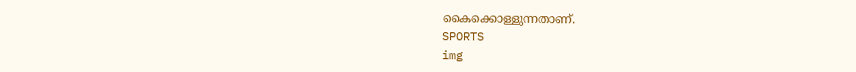കൈക്കൊള്ളുന്നതാണ്.
SPORTS
img